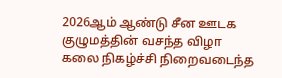2026ஆம் ஆண்டு சீன ஊடக குழுமத்தின் வசந்த விழா கலை நிகழ்ச்சி நிறைவடைந்த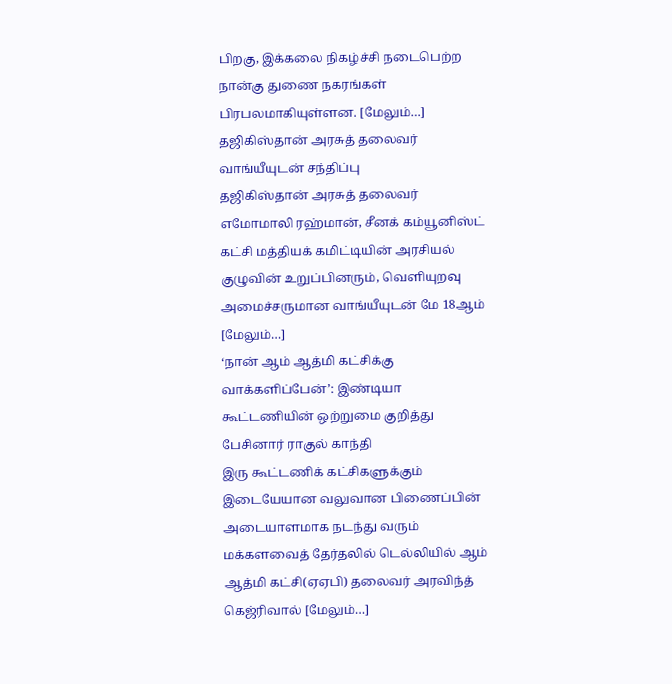பிறகு, இக்கலை நிகழ்ச்சி நடைபெற்ற நான்கு துணை நகரங்கள் பிரபலமாகியுள்ளன. [மேலும்…]
தஜிகிஸ்தான் அரசுத் தலைவர் வாங்யீயுடன் சந்திப்பு
தஜிகிஸ்தான் அரசுத் தலைவர் எமோமாலி ரஹ்மான், சீனக் கம்யூனிஸ்ட் கட்சி மத்தியக் கமிட்டியின் அரசியல் குழுவின் உறுப்பினரும், வெளியுறவு அமைச்சருமான வாங்யீயுடன் மே 18ஆம் [மேலும்…]
‘நான் ஆம் ஆத்மி கட்சிக்கு வாக்களிப்பேன்’: இண்டியா கூட்டணியின் ஒற்றுமை குறித்து பேசினார் ராகுல் காந்தி
இரு கூட்டணிக் கட்சிகளுக்கும் இடையேயான வலுவான பிணைப்பின் அடையாளமாக நடந்து வரும் மக்களவைத் தேர்தலில் டெல்லியில் ஆம் ஆத்மி கட்சி(ஏஏபி) தலைவர் அரவிந்த் கெஜ்ரிவால் [மேலும்…]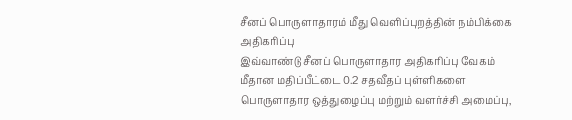சீனப் பொருளாதாரம் மீது வெளிப்புறத்தின் நம்பிக்கை அதிகரிப்பு
இவ்வாண்டு சீனப் பொருளாதார அதிகரிப்பு வேகம் மீதான மதிப்பீட்டை 0.2 சதவீதப் புள்ளிகளை பொருளாதார ஒத்துழைப்பு மற்றும் வளர்ச்சி அமைப்பு,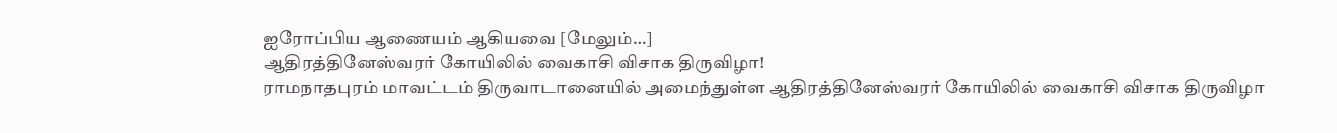ஐரோப்பிய ஆணையம் ஆகியவை [மேலும்…]
ஆதிரத்தினேஸ்வரர் கோயிலில் வைகாசி விசாக திருவிழா!
ராமநாதபுரம் மாவட்டம் திருவாடானையில் அமைந்துள்ள ஆதிரத்தினேஸ்வரர் கோயிலில் வைகாசி விசாக திருவிழா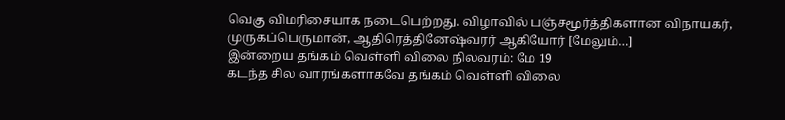வெகு விமரிசையாக நடைபெற்றது. விழாவில் பஞ்சமூர்த்திகளான விநாயகர், முருகப்பெருமான், ஆதிரெத்தினேஷ்வரர் ஆகியோர் [மேலும்…]
இன்றைய தங்கம் வெள்ளி விலை நிலவரம்: மே 19
கடந்த சில வாரங்களாகவே தங்கம் வெள்ளி விலை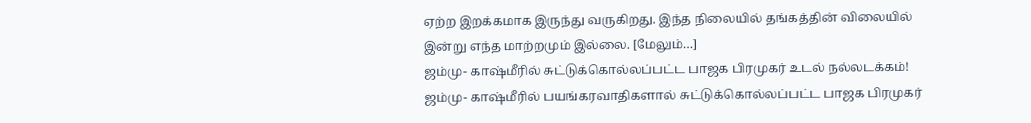ஏற்ற இறக்கமாக இருந்து வருகிறது. இந்த நிலையில் தங்கத்தின் விலையில் இன்று எந்த மாற்றமும் இல்லை. [மேலும்…]
ஜம்மு- காஷ்மீரில் சுட்டுக்கொல்லப்பட்ட பாஜக பிரமுகர் உடல் நல்லடக்கம்!
ஜம்மு- காஷ்மீரில் பயங்கரவாதிகளால் சுட்டுக்கொல்லப்பட்ட பாஜக பிரமுகர்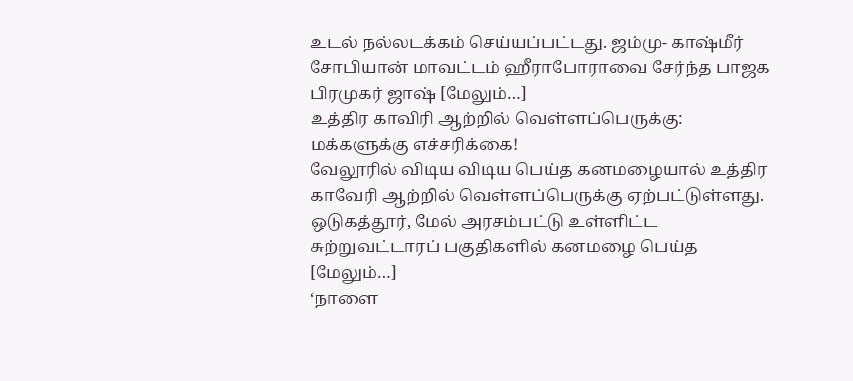உடல் நல்லடக்கம் செய்யப்பட்டது. ஜம்மு- காஷ்மீர் சோபியான் மாவட்டம் ஹீராபோராவை சேர்ந்த பாஜக பிரமுகர் ஜாஷ் [மேலும்…]
உத்திர காவிரி ஆற்றில் வெள்ளப்பெருக்கு: மக்களுக்கு எச்சரிக்கை!
வேலூரில் விடிய விடிய பெய்த கனமழையால் உத்திர காவேரி ஆற்றில் வெள்ளப்பெருக்கு ஏற்பட்டுள்ளது. ஒடுகத்தூர், மேல் அரசம்பட்டு உள்ளிட்ட சுற்றுவட்டாரப் பகுதிகளில் கனமழை பெய்த [மேலும்…]
‘நாளை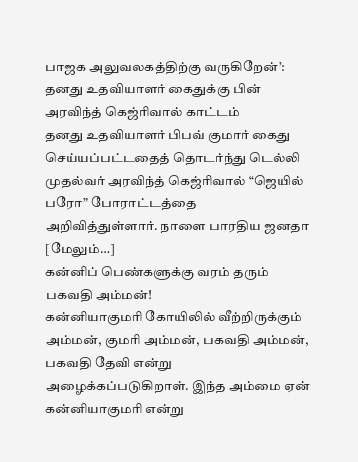பாஜக அலுவலகத்திற்கு வருகிறேன்’: தனது உதவியாளர் கைதுக்கு பின் அரவிந்த் கெஜ்ரிவால் காட்டம்
தனது உதவியாளர் பிபவ் குமார் கைது செய்யப்பட்டதைத் தொடர்ந்து டெல்லி முதல்வர் அரவிந்த் கெஜ்ரிவால் “ஜெயில் பரோ” போராட்டத்தை அறிவித்துள்ளார். நாளை பாரதிய ஜனதா [மேலும்…]
கன்னிப் பெண்களுக்கு வரம் தரும் பகவதி அம்மன்!
கன்னியாகுமரி கோயிலில் வீற்றிருக்கும் அம்மன், குமரி அம்மன், பகவதி அம்மன், பகவதி தேவி என்று அழைக்கப்படுகிறாள். இந்த அம்மை ஏன் கன்னியாகுமரி என்று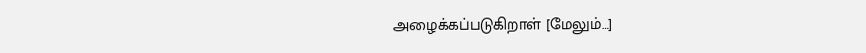அழைக்கப்படுகிறாள் [மேலும்…]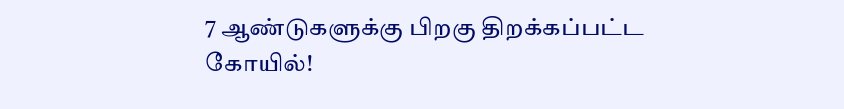7 ஆண்டுகளுக்கு பிறகு திறக்கப்பட்ட கோயில்!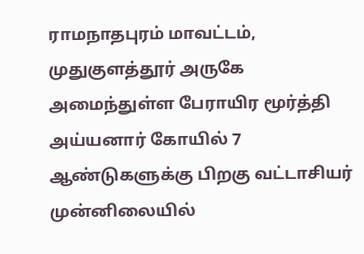ராமநாதபுரம் மாவட்டம், முதுகுளத்தூர் அருகே அமைந்துள்ள பேராயிர மூர்த்தி அய்யனார் கோயில் 7 ஆண்டுகளுக்கு பிறகு வட்டாசியர் முன்னிலையில்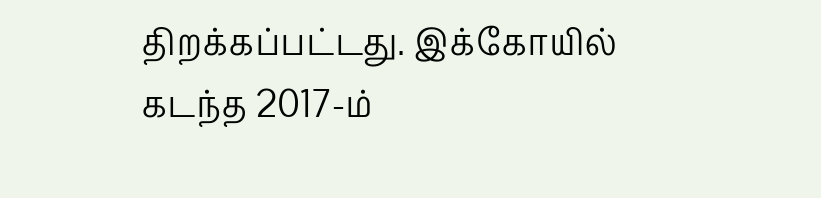திறக்கப்பட்டது. இக்கோயில் கடந்த 2017-ம்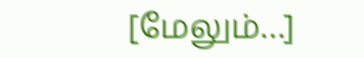[மேலும்…]